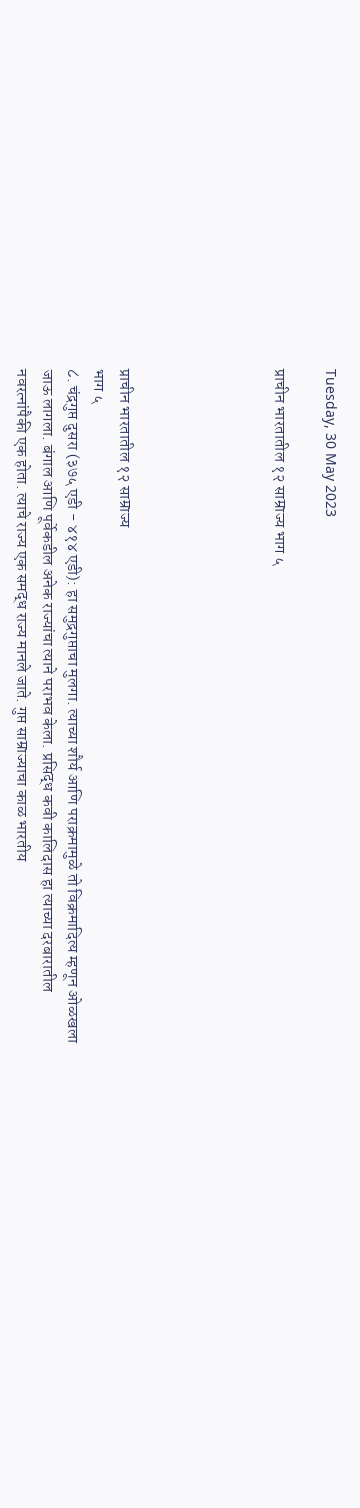Tuesday, 30 May 2023

प्राचीन भारतातील १२ साम्राज्य भाग ५





प्राचीन भारतातील १२ साम्राज्य
भाग ५
८. चंद्रगुप्त दुसरा (३७५ एडी - ४१४ एडी): हा समुद्रगुप्ताचा मुलगा. त्याच्या शौर्य आणि पराक्रमामुळे तो विक्रमादित्य म्हणून ओळखला जाऊ लागला. बंगाल आणि पूर्वेकडील अनेक राज्यांचा त्याने पराभव केला. प्रसिद्ध कवी कालिदास हा त्याच्या दरबारातील नवरत्नांपैकी एक होता. त्याचे राज्य एक समद्ध राज्य मानले जाते. गुप्त साम्राज्याचा काळ भारतीय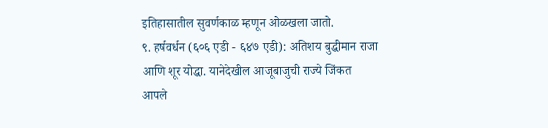इतिहासातील सुवर्णकाळ म्हणून ओळखला जातो.
९. हर्षवर्धन (६०६ एडी - ६४७ एडी): अतिशय बुद्धीमान राजा आणि शूर योद्धा. यानेदेखील आजूबाजुची राज्ये जिंकत आपले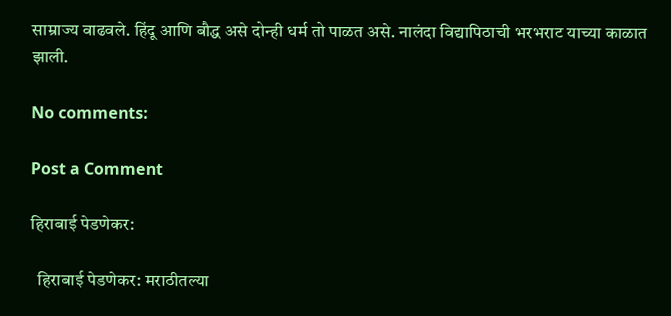साम्राज्य वाढवले. हिंदू आणि बौद्ध असे दोन्ही धर्म तो पाळत असे. नालंदा विद्यापिठाची भरभराट याच्या काळात झाली.

No comments:

Post a Comment

हिराबाई पेडणेकर:

  हिराबाई पेडणेकर: मराठीतल्या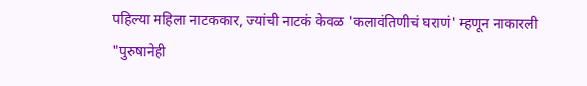पहिल्या महिला नाटककार, ज्यांची नाटकं केवळ 'कलावंतिणीचं घराणं' म्हणून नाकारली "पुरुषानेही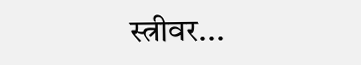स्त्रीवर...